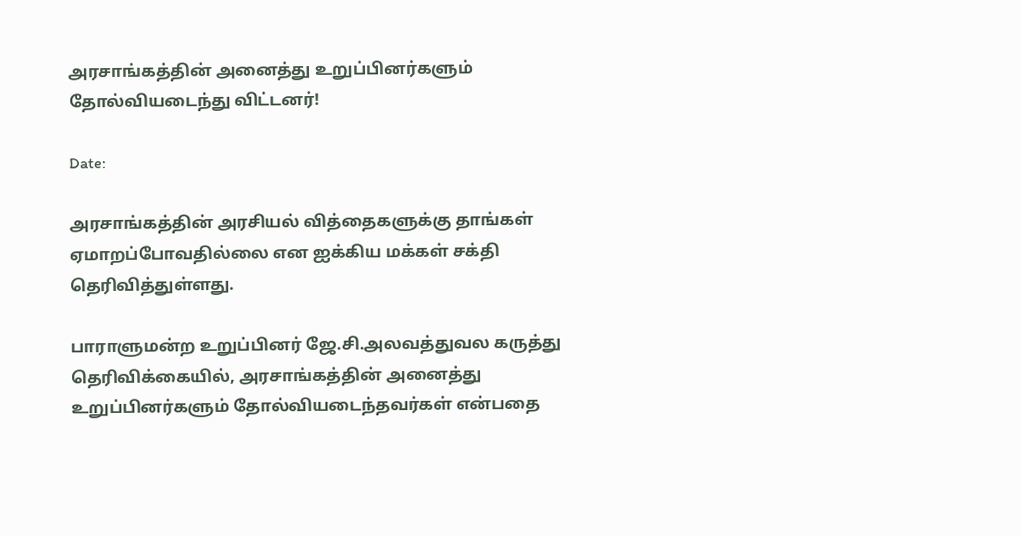அரசாங்கத்தின் அனைத்து உறுப்பினர்களும் தோல்வியடைந்து விட்டனர்!

Date:

அரசாங்கத்தின் அரசியல் வித்தைகளுக்கு தாங்கள் ஏமாறப்போவதில்லை என ஐக்கிய மக்கள் சக்தி தெரிவித்துள்ளது.

பாராளுமன்ற உறுப்பினர் ஜே.சி.அலவத்துவல கருத்து தெரிவிக்கையில், அரசாங்கத்தின் அனைத்து உறுப்பினர்களும் தோல்வியடைந்தவர்கள் என்பதை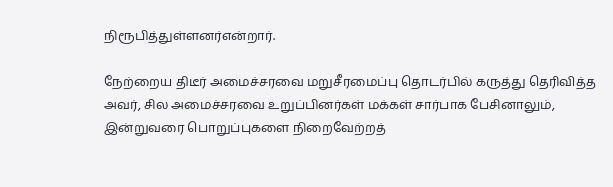நிரூபித்துள்ளனர்என்றார்.

நேற்றைய திடீர் அமைச்சரவை மறுசீரமைப்பு தொடர்பில் கருத்து தெரிவித்த அவர், சில அமைச்சரவை உறுப்பினர்கள் மக்கள் சார்பாக பேசினாலும், இன்றுவரை பொறுப்புகளை நிறைவேற்றத்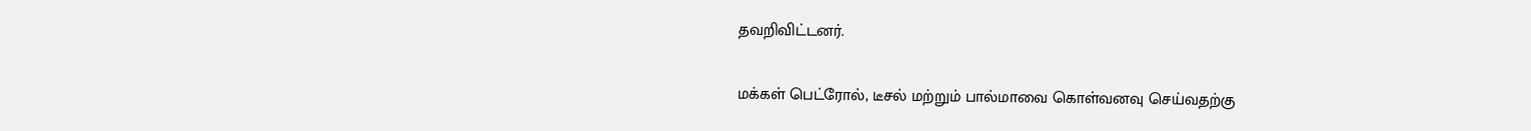தவறிவிட்டனர்.

மக்கள் பெட்ரோல், டீசல் மற்றும் பால்மாவை கொள்வனவு செய்வதற்கு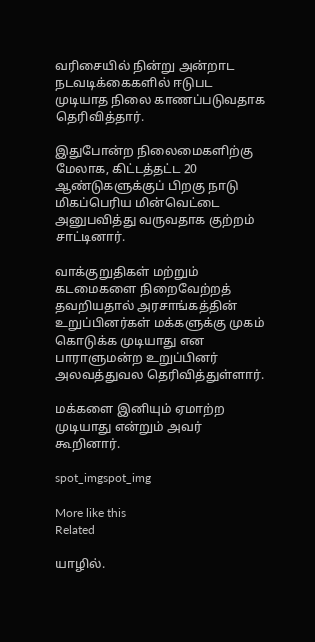வரிசையில் நின்று அன்றாட நடவடிக்கைகளில் ஈடுபட முடியாத நிலை காணப்படுவதாக தெரிவித்தார்.

இதுபோன்ற நிலைமைகளிற்கு மேலாக, கிட்டத்தட்ட 20 ஆண்டுகளுக்குப் பிறகு நாடு மிகப்பெரிய மின்வெட்டை அனுபவித்து வருவதாக குற்றம் சாட்டினார்.

வாக்குறுதிகள் மற்றும் கடமைகளை நிறைவேற்றத் தவறியதால் அரசாங்கத்தின் உறுப்பினர்கள் மக்களுக்கு முகம் கொடுக்க முடியாது என பாராளுமன்ற உறுப்பினர் அலவத்துவல தெரிவித்துள்ளார்.

மக்களை இனியும் ஏமாற்ற முடியாது என்றும் அவர் கூறினார்.

spot_imgspot_img

More like this
Related

யாழில்.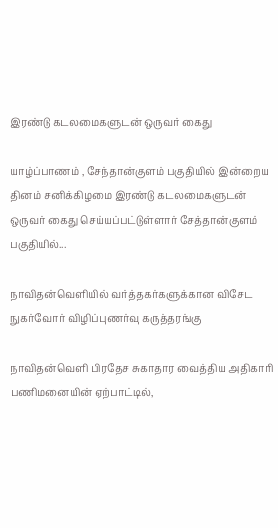இரண்டு கடலமைகளுடன் ஒருவர் கைது

யாழ்ப்பாணம் , சேந்தான்குளம் பகுதியில் இன்றைய தினம் சனிக்கிழமை இரண்டு கடலமைகளுடன் ஒருவர் கைது செய்யப்பட்டுள்ளார் சேத்தான்குளம் பகுதியில்...

நாவிதன்வெளியில் வர்த்தகர்களுக்கான விசேட நுகர்வோர் விழிப்புணர்வு கருத்தரங்கு

நாவிதன்வெளி பிரதேச சுகாதார வைத்திய அதிகாரி பணிமனையின் ஏற்பாட்டில்,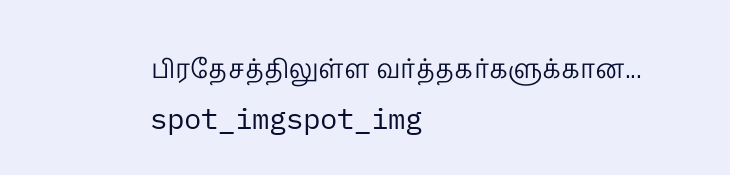பிரதேசத்திலுள்ள வர்த்தகர்களுக்கான...
spot_imgspot_img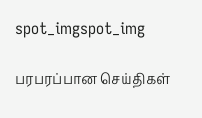spot_imgspot_img

பரபரப்பான செய்திகள்